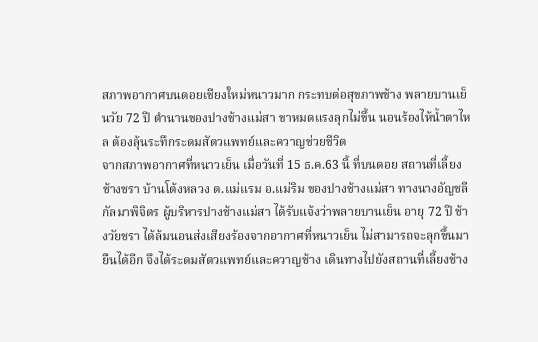สภาพอากาศบนดอยเชียงใหม่หนาวมาก กระทบต่อสุขภาพช้าง พลายบานเย็นวัย 72 ปี ตำนานของปางช้างแม่สา ขาหมดแรงลุกไม่ขึ้น นอนร้องไห้น้ำตาไหล ต้องลุ้นระทึกระดมสัตวแพทย์และควาญช่วยชีวิต
จากสภาพอากาศที่หนาวเย็น เมื่อวันที่ 15 ธ.ค.63 นี้ ที่บนดอย สถานที่เลี้ยงช้างชรา บ้านโต้งหลวง ต.แม่แรม อ.แม่ริม ของปางช้างแม่สา ทางนางอัญชลี กัลมาพิจิตร ผู้บริหารปางช้างแม่สา ได้รับแจ้งว่าพลายบานเย็น อายุ 72 ปี ช้างวัยชรา ได้ล้มนอนส่งเสียงร้องจากอากาศที่หนาวเย็น ไม่สามารถจะลุกขึ้นมายืนได้อีก จึงได้ระดมสัตวแพทย์และควาญช้าง เดินทางไปยังสถานที่เลี้ยงช้าง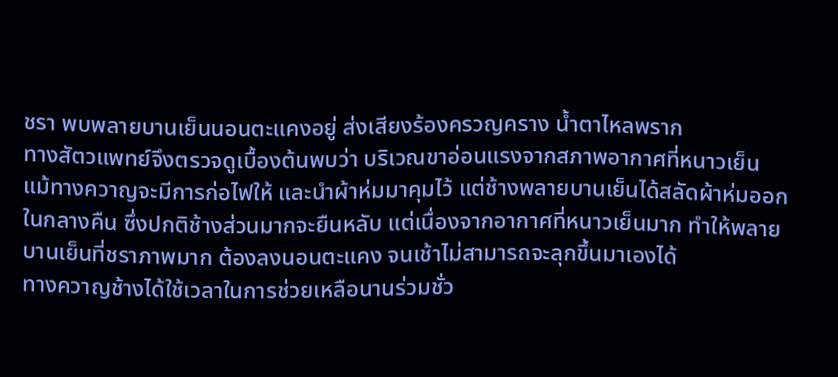ชรา พบพลายบานเย็นนอนตะแคงอยู่ ส่งเสียงร้องครวญคราง น้ำตาไหลพราก
ทางสัตวแพทย์จึงตรวจดูเบื้องต้นพบว่า บริเวณขาอ่อนแรงจากสภาพอากาศที่หนาวเย็น แม้ทางควาญจะมีการก่อไฟให้ และนำผ้าห่มมาคุมไว้ แต่ช้างพลายบานเย็นได้สลัดผ้าห่มออกในกลางคืน ซึ่งปกติช้างส่วนมากจะยืนหลับ แต่เนื่องจากอากาศที่หนาวเย็นมาก ทำให้พลายบานเย็นที่ชราภาพมาก ต้องลงนอนตะแคง จนเช้าไม่สามารถจะลุกขึ้นมาเองได้
ทางควาญช้างได้ใช้เวลาในการช่วยเหลือนานร่วมชั่ว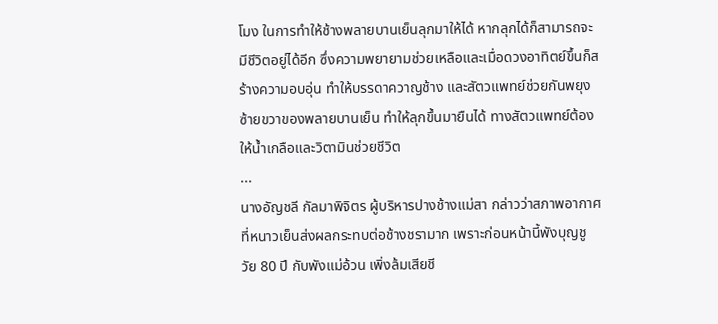โมง ในการทำให้ช้างพลายบานเย็นลุกมาให้ได้ หากลุกได้ก็สามารถจะมีชีวิตอยู่ได้อีก ซึ่งความพยายามช่วยเหลือและเมื่อดวงอาทิตย์ขึ้นก็สร้างความอบอุ่น ทำให้บรรดาควาญช้าง และสัตวแพทย์ช่วยกันพยุงซ้ายขวาของพลายบานเย็น ทำให้ลุกขึ้นมายืนได้ ทางสัตวแพทย์ต้องให้น้ำเกลือและวิตามินช่วยชีวิต
...
นางอัญชลี กัลมาพิจิตร ผู้บริหารปางช้างแม่สา กล่าวว่าสภาพอากาศที่หนาวเย็นส่งผลกระทบต่อช้างชรามาก เพราะก่อนหน้านี้พังบุญชู วัย 80 ปี กับพังแม่อ้วน เพิ่งล้มเสียชี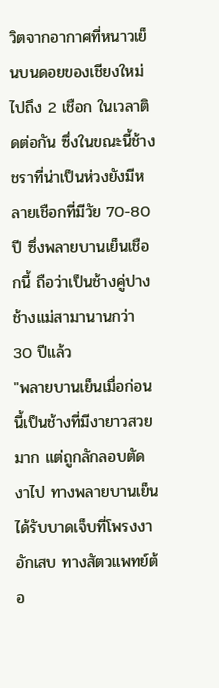วิตจากอากาศที่หนาวเย็นบนดอยของเชียงใหม่ไปถึง 2 เชือก ในเวลาติดต่อกัน ซึ่งในขณะนี้ช้างชราที่น่าเป็นห่วงยังมีหลายเชือกที่มีวัย 70-80 ปี ซึ่งพลายบานเย็นเชือกนี้ ถือว่าเป็นช้างคู่ปางช้างแม่สามานานกว่า 30 ปีแล้ว
"พลายบานเย็นเมื่อก่อนนี้เป็นช้างที่มีงายาวสวยมาก แต่ถูกลักลอบตัดงาไป ทางพลายบานเย็นได้รับบาดเจ็บที่โพรงงาอักเสบ ทางสัตวแพทย์ต้อ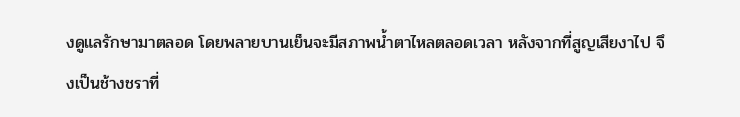งดูแลรักษามาตลอด โดยพลายบานเย็นจะมีสภาพน้ำตาไหลตลอดเวลา หลังจากที่สูญเสียงาไป จึงเป็นช้างชราที่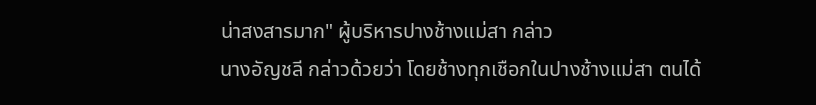น่าสงสารมาก" ผู้บริหารปางช้างแม่สา กล่าว
นางอัญชลี กล่าวด้วยว่า โดยช้างทุกเชือกในปางช้างแม่สา ตนได้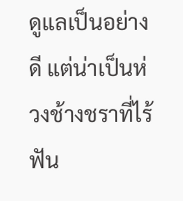ดูแลเป็นอย่างดี แต่น่าเป็นห่วงช้างชราที่ไร้ฟัน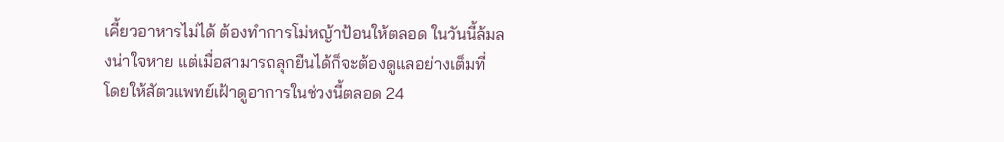เคี้ยวอาหารไม่ได้ ต้องทำการโม่หญ้าป้อนให้ตลอด ในวันนี้ล้มลงน่าใจหาย แต่เมื่อสามารถลุกยืนได้ก็จะต้องดูแลอย่างเต็มที่ โดยให้สัตวแพทย์เฝ้าดูอาการในช่วงนี้ตลอด 24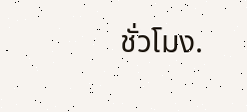ชั่วโมง.